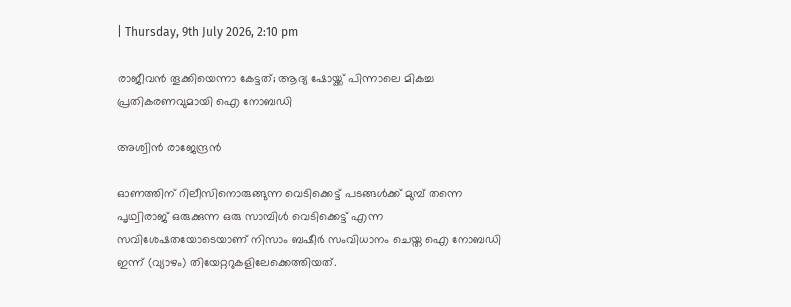| Thursday, 9th July 2026, 2:10 pm

രാജീവന്‍ തൂക്കിയെന്നാ കേട്ടത്; ആദ്യ ഷോയ്ക്ക് പിന്നാലെ മികച്ച പ്രതികരണവുമായി ഐ നോബഡി

അശ്വിന്‍ രാജേന്ദ്രന്‍

ഓണത്തിന് റിലീസിനൊരുങ്ങുന്ന വെടിക്കെട്ട് പടങ്ങള്‍ക്ക് മുമ്പ് തന്നെ പൃഥ്വിരാജ് ഒരുക്കുന്ന ഒരു സാമ്പിള്‍ വെടിക്കെട്ട് എന്ന സവിശേഷതയോടെയാണ് നിസാം ബഷീര്‍ സംവിധാനം ചെയ്ത ഐ നോബഡി ഇന്ന് (വ്യാഴം) തിയേറ്ററുകളിലേക്കെത്തിയത്.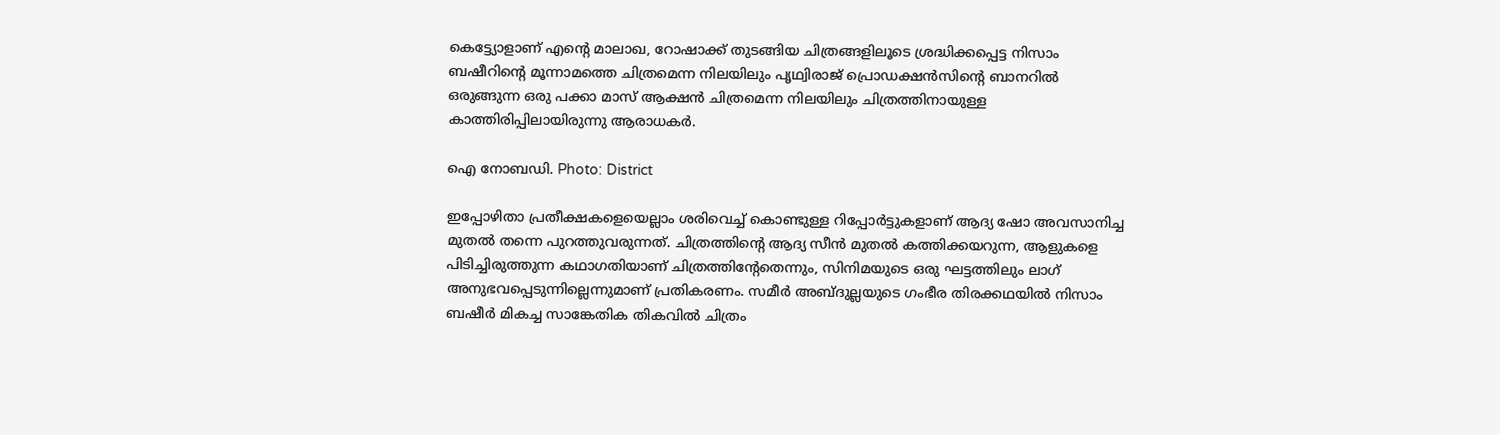കെട്ട്യോളാണ് എന്റെ മാലാഖ, റോഷാക്ക് തുടങ്ങിയ ചിത്രങ്ങളിലൂടെ ശ്രദ്ധിക്കപ്പെട്ട നിസാം ബഷീറിന്റെ മൂന്നാമത്തെ ചിത്രമെന്ന നിലയിലും പൃഥ്വിരാജ് പ്രൊഡക്ഷന്‍സിന്റെ ബാനറില്‍ ഒരുങ്ങുന്ന ഒരു പക്കാ മാസ് ആക്ഷന്‍ ചിത്രമെന്ന നിലയിലും ചിത്രത്തിനായുള്ള കാത്തിരിപ്പിലായിരുന്നു ആരാധകര്‍.

ഐ നോബഡി. Photo: District

ഇപ്പോഴിതാ പ്രതീക്ഷകളെയെല്ലാം ശരിവെച്ച് കൊണ്ടുള്ള റിപ്പോര്‍ട്ടുകളാണ് ആദ്യ ഷോ അവസാനിച്ച മുതല്‍ തന്നെ പുറത്തുവരുന്നത്. ചിത്രത്തിന്റെ ആദ്യ സീന്‍ മുതല്‍ കത്തിക്കയറുന്ന, ആളുകളെ പിടിച്ചിരുത്തുന്ന കഥാഗതിയാണ് ചിത്രത്തിന്റേതെന്നും, സിനിമയുടെ ഒരു ഘട്ടത്തിലും ലാഗ് അനുഭവപ്പെടുന്നില്ലെന്നുമാണ് പ്രതികരണം. സമീര്‍ അബ്ദുല്ലയുടെ ഗംഭീര തിരക്കഥയില്‍ നിസാം ബഷീര്‍ മികച്ച സാങ്കേതിക തികവില്‍ ചിത്രം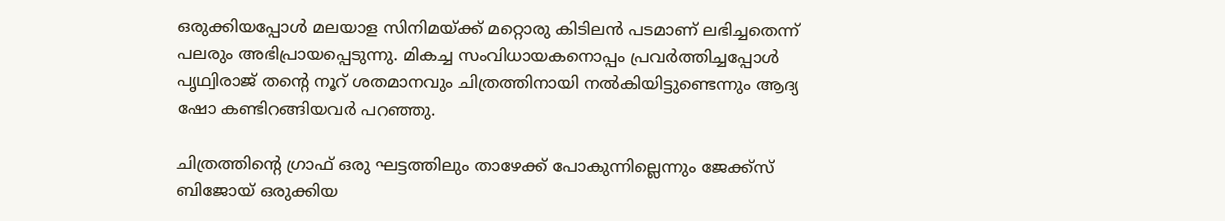ഒരുക്കിയപ്പോള്‍ മലയാള സിനിമയ്ക്ക് മറ്റൊരു കിടിലന്‍ പടമാണ് ലഭിച്ചതെന്ന് പലരും അഭിപ്രായപ്പെടുന്നു. മികച്ച സംവിധായകനൊപ്പം പ്രവര്‍ത്തിച്ചപ്പോള്‍ പൃഥ്വിരാജ് തന്റെ നൂറ് ശതമാനവും ചിത്രത്തിനായി നല്‍കിയിട്ടുണ്ടെന്നും ആദ്യ ഷോ കണ്ടിറങ്ങിയവര്‍ പറഞ്ഞു.

ചിത്രത്തിന്റെ ഗ്രാഫ് ഒരു ഘട്ടത്തിലും താഴേക്ക് പോകുന്നില്ലെന്നും ജേക്ക്‌സ് ബിജോയ് ഒരുക്കിയ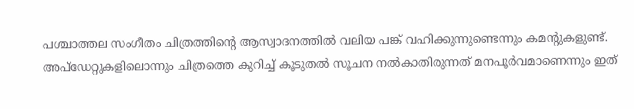പശ്ചാത്തല സംഗീതം ചിത്രത്തിന്റെ ആസ്വാദനത്തില്‍ വലിയ പങ്ക് വഹിക്കുന്നുണ്ടെന്നും കമന്റുകളുണ്ട്. അപ്‌ഡേറ്റുകളിലൊന്നും ചിത്രത്തെ കുറിച്ച് കൂടുതല്‍ സൂചന നല്‍കാതിരുന്നത് മനപൂര്‍വമാണെന്നും ഇത്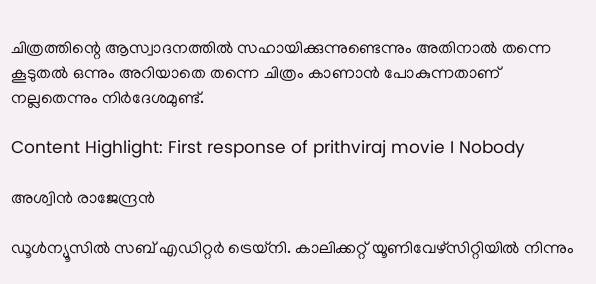ചിത്രത്തിന്റെ ആസ്വാദനത്തില്‍ സഹായിക്കുന്നുണ്ടെന്നും അതിനാല്‍ തന്നെ കൂടുതല്‍ ഒന്നും അറിയാതെ തന്നെ ചിത്രം കാണാന്‍ പോകുന്നതാണ് നല്ലതെന്നും നിര്‍ദേശമുണ്ട്.

Content Highlight: First response of prithviraj movie I Nobody

അശ്വിന്‍ രാജേന്ദ്രന്‍

ഡൂള്‍ന്യൂസില്‍ സബ് എഡിറ്റര്‍ ട്രെയ്‌നി. കാലിക്കറ്റ് യൂണിവേഴ്സിറ്റിയില്‍ നിന്നും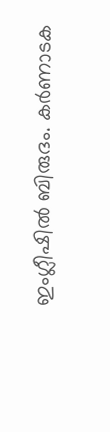ഇംഗ്ലീഷില്‍ ബിരുദം. കര്‍ണാടക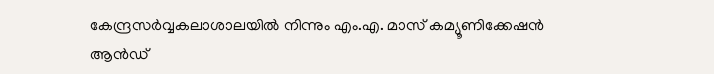കേന്ദ്രസര്‍വ്വകലാശാലയില്‍ നിന്നും എം.എ. മാസ് കമ്യൂണിക്കേഷന്‍ ആന്‍ഡ്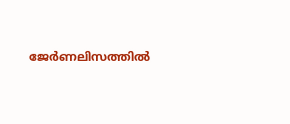ജേര്‍ണലിസത്തില്‍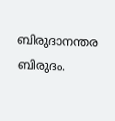ബിരുദാനന്തര ബിരുദം.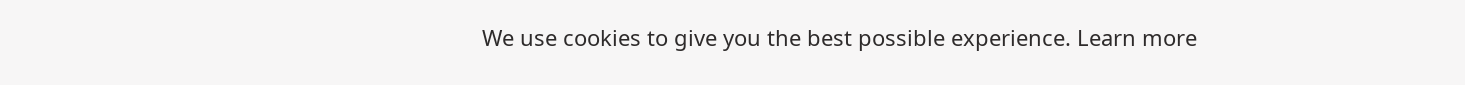We use cookies to give you the best possible experience. Learn more